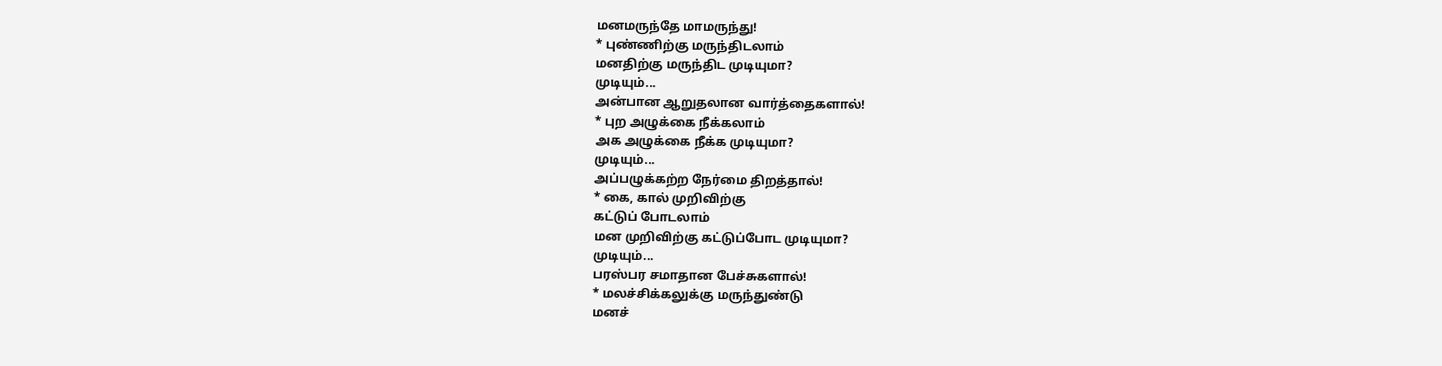மனமருந்தே மாமருந்து!
* புண்ணிற்கு மருந்திடலாம்
மனதிற்கு மருந்திட முடியுமா?
முடியும்...
அன்பான ஆறுதலான வார்த்தைகளால்!
* புற அழுக்கை நீக்கலாம்
அக அழுக்கை நீக்க முடியுமா?
முடியும்...
அப்பழுக்கற்ற நேர்மை திறத்தால்!
* கை, கால் முறிவிற்கு
கட்டுப் போடலாம்
மன முறிவிற்கு கட்டுப்போட முடியுமா?
முடியும்...
பரஸ்பர சமாதான பேச்சுகளால்!
* மலச்சிக்கலுக்கு மருந்துண்டு
மனச்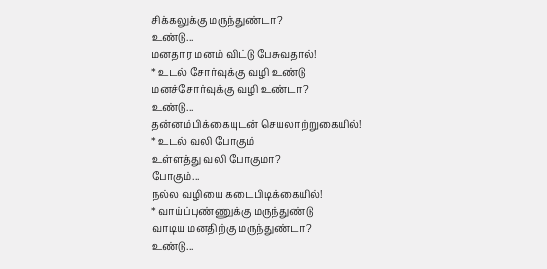சிக்கலுக்கு மருந்துண்டா?
உண்டு...
மனதார மனம் விட்டு பேசுவதால்!
* உடல் சோர்வுக்கு வழி உண்டு
மனச்சோர்வுக்கு வழி உண்டா?
உண்டு...
தன்னம்பிக்கையுடன் செயலாற்றுகையில்!
* உடல் வலி போகும்
உள்ளத்து வலி போகுமா?
போகும்...
நல்ல வழியை கடைபிடிக்கையில்!
* வாய்ப்புண்ணுக்கு மருந்துண்டு
வாடிய மனதிற்கு மருந்துண்டா?
உண்டு...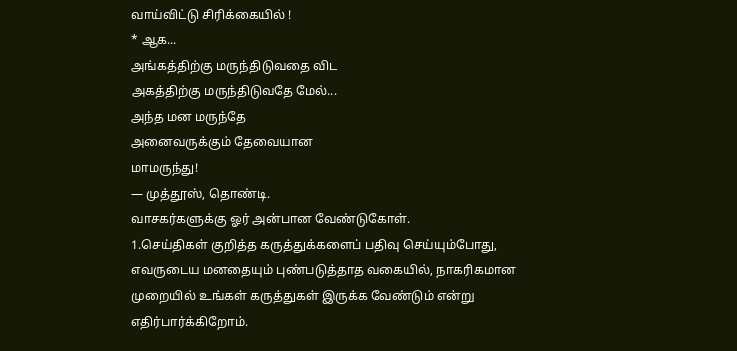வாய்விட்டு சிரிக்கையில் !
* ஆக...
அங்கத்திற்கு மருந்திடுவதை விட
அகத்திற்கு மருந்திடுவதே மேல்...
அந்த மன மருந்தே
அனைவருக்கும் தேவையான
மாமருந்து!
— முத்தூஸ், தொண்டி.
வாசகர்களுக்கு ஓர் அன்பான வேண்டுகோள்.
1.செய்திகள் குறித்த கருத்துக்களைப் பதிவு செய்யும்போது, எவருடைய மனதையும் புண்படுத்தாத வகையில், நாகரிகமான முறையில் உங்கள் கருத்துகள் இருக்க வேண்டும் என்று எதிர்பார்க்கிறோம்.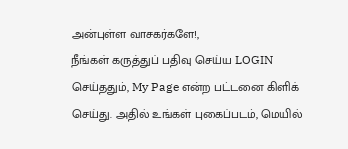அன்புள்ள வாசகர்களே!,
நீங்கள் கருத்துப் பதிவு செய்ய LOGIN செய்ததும், My Page என்ற பட்டனை கிளிக் செய்து. அதில் உங்கள் புகைப்படம், மெயில்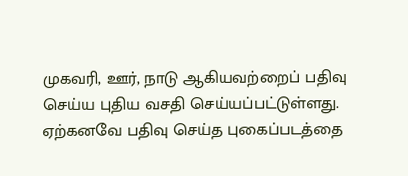முகவரி, ஊர், நாடு ஆகியவற்றைப் பதிவு செய்ய புதிய வசதி செய்யப்பட்டுள்ளது. ஏற்கனவே பதிவு செய்த புகைப்படத்தை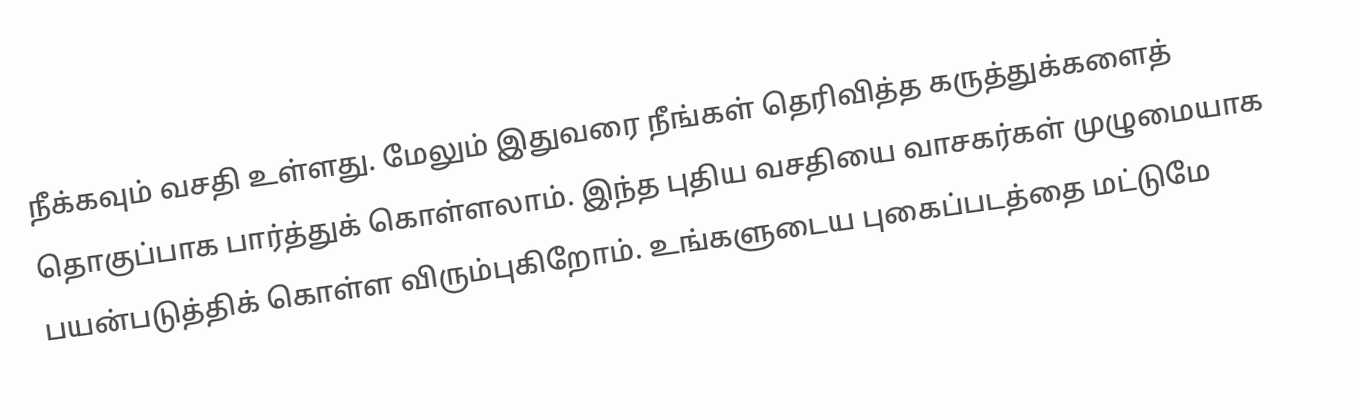நீக்கவும் வசதி உள்ளது. மேலும் இதுவரை நீங்கள் தெரிவித்த கருத்துக்களைத் தொகுப்பாக பார்த்துக் கொள்ளலாம். இந்த புதிய வசதியை வாசகர்கள் முழுமையாக பயன்படுத்திக் கொள்ள விரும்புகிறோம். உங்களுடைய புகைப்படத்தை மட்டுமே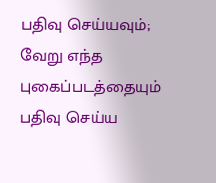பதிவு செய்யவும்; வேறு எந்த புகைப்படத்தையும் பதிவு செய்ய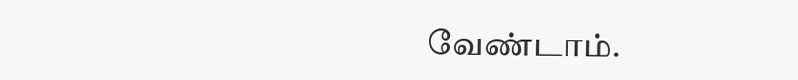வேண்டாம்.